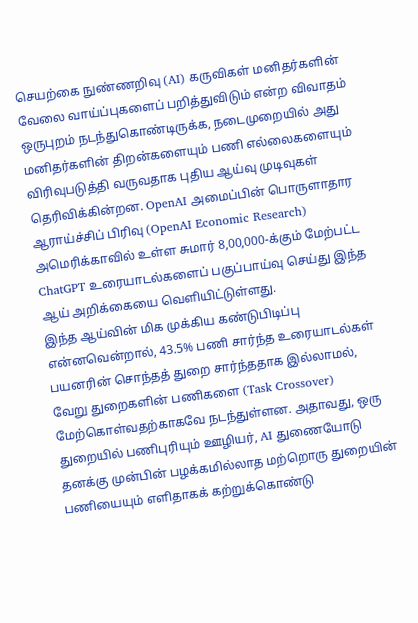செயற்கை நுண்ணறிவு (AI) கருவிகள் மனிதர்களின் வேலை வாய்ப்புகளைப் பறித்துவிடும் என்ற விவாதம் ஒருபுறம் நடந்துகொண்டிருக்க, நடைமுறையில் அது மனிதர்களின் திறன்களையும் பணி எல்லைகளையும் விரிவுபடுத்தி வருவதாக புதிய ஆய்வு முடிவுகள் தெரிவிக்கின்றன. OpenAI அமைப்பின் பொருளாதார ஆராய்ச்சிப் பிரிவு (OpenAI Economic Research) அமெரிக்காவில் உள்ள சுமார் 8,00,000-க்கும் மேற்பட்ட ChatGPT உரையாடல்களைப் பகுப்பாய்வு செய்து இந்த ஆய் அறிக்கையை வெளியிட்டுள்ளது.
இந்த ஆய்வின் மிக முக்கிய கண்டுபிடிப்பு என்னவென்றால், 43.5% பணி சார்ந்த உரையாடல்கள் பயனரின் சொந்தத் துறை சார்ந்ததாக இல்லாமல், வேறு துறைகளின் பணிகளை (Task Crossover) மேற்கொள்வதற்காகவே நடந்துள்ளன. அதாவது, ஒரு துறையில் பணிபுரியும் ஊழியர், AI துணையோடு தனக்கு முன்பின் பழக்கமில்லாத மற்றொரு துறையின் பணியையும் எளிதாகக் கற்றுக்கொண்டு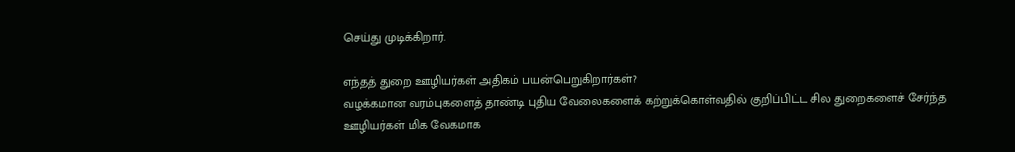செய்து முடிக்கிறார்.

எந்தத் துறை ஊழியர்கள் அதிகம் பயன்பெறுகிறார்கள்?
வழக்கமான வரம்புகளைத் தாண்டி புதிய வேலைகளைக் கற்றுக்கொள்வதில் குறிப்பிட்ட சில துறைகளைச் சேர்ந்த ஊழியர்கள் மிக வேகமாக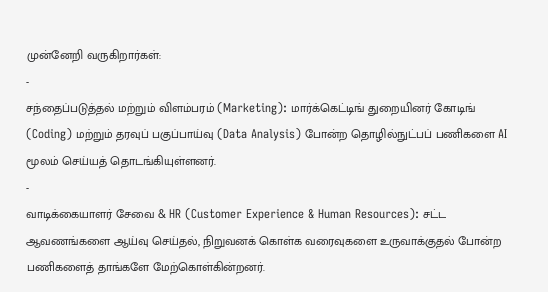முன்னேறி வருகிறார்கள்:
-
சந்தைப்படுத்தல் மற்றும் விளம்பரம் (Marketing): மார்க்கெட்டிங் துறையினர் கோடிங் (Coding) மற்றும் தரவுப் பகுப்பாய்வு (Data Analysis) போன்ற தொழில்நுட்பப் பணிகளை AI மூலம் செய்யத் தொடங்கியுள்ளனர்.
-
வாடிக்கையாளர் சேவை & HR (Customer Experience & Human Resources): சட்ட ஆவணங்களை ஆய்வு செய்தல், நிறுவனக் கொள்க வரைவுகளை உருவாக்குதல் போன்ற பணிகளைத் தாங்களே மேற்கொள்கின்றனர்.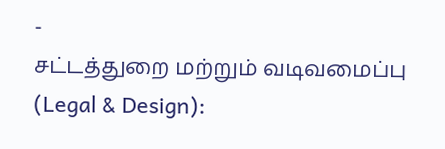-
சட்டத்துறை மற்றும் வடிவமைப்பு (Legal & Design):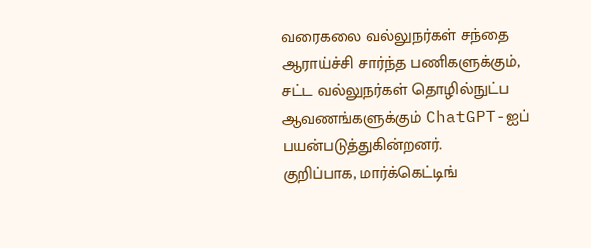வரைகலை வல்லுநர்கள் சந்தை ஆராய்ச்சி சார்ந்த பணிகளுக்கும், சட்ட வல்லுநர்கள் தொழில்நுட்ப ஆவணங்களுக்கும் ChatGPT-ஐப் பயன்படுத்துகின்றனர்.
குறிப்பாக, மார்க்கெட்டிங்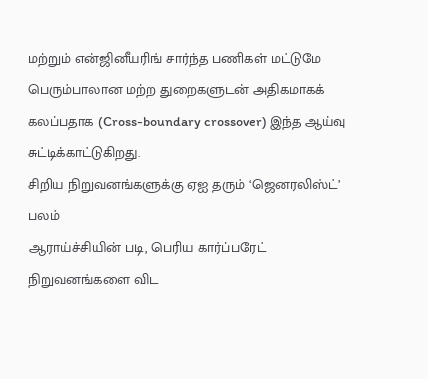மற்றும் என்ஜினீயரிங் சார்ந்த பணிகள் மட்டுமே பெரும்பாலான மற்ற துறைகளுடன் அதிகமாகக் கலப்பதாக (Cross-boundary crossover) இந்த ஆய்வு சுட்டிக்காட்டுகிறது.
சிறிய நிறுவனங்களுக்கு ஏஐ தரும் ‘ஜெனரலிஸ்ட்’ பலம்
ஆராய்ச்சியின் படி, பெரிய கார்ப்பரேட் நிறுவனங்களை விட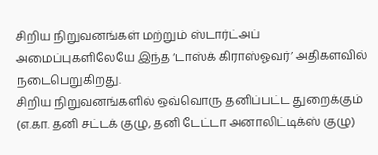சிறிய நிறுவனங்கள் மற்றும் ஸ்டார்ட்அப் அமைப்புகளிலேயே இந்த ‘டாஸ்க் கிராஸ்ஓவர்’ அதிகளவில் நடைபெறுகிறது.
சிறிய நிறுவனங்களில் ஒவ்வொரு தனிப்பட்ட துறைக்கும் (எ.கா. தனி சட்டக் குழு, தனி டேட்டா அனாலிட்டிக்ஸ் குழு)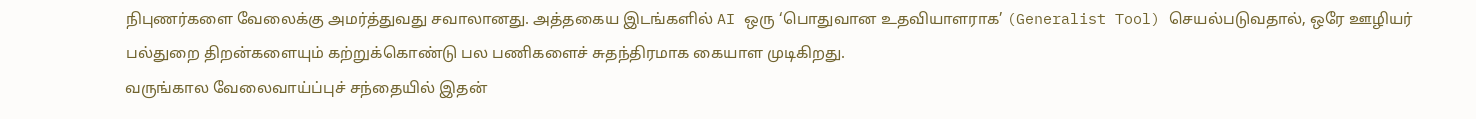நிபுணர்களை வேலைக்கு அமர்த்துவது சவாலானது. அத்தகைய இடங்களில் AI ஒரு ‘பொதுவான உதவியாளராக’ (Generalist Tool) செயல்படுவதால், ஒரே ஊழியர் பல்துறை திறன்களையும் கற்றுக்கொண்டு பல பணிகளைச் சுதந்திரமாக கையாள முடிகிறது.
வருங்கால வேலைவாய்ப்புச் சந்தையில் இதன்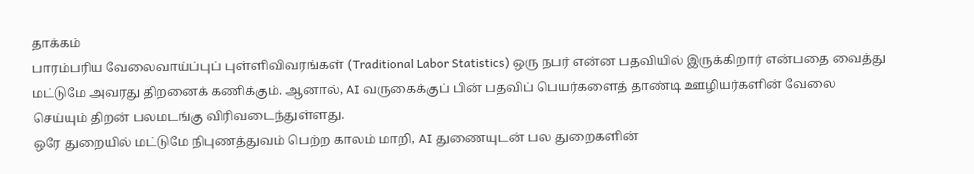தாக்கம்
பாரம்பரிய வேலைவாய்ப்புப் புள்ளிவிவரங்கள் (Traditional Labor Statistics) ஒரு நபர் என்ன பதவியில் இருக்கிறார் என்பதை வைத்து மட்டுமே அவரது திறனைக் கணிக்கும். ஆனால், AI வருகைக்குப் பின் பதவிப் பெயர்களைத் தாண்டி ஊழியர்களின் வேலை செய்யும் திறன் பலமடங்கு விரிவடைந்துள்ளது.
ஒரே துறையில் மட்டுமே நிபுணத்துவம் பெற்ற காலம் மாறி, AI துணையுடன் பல துறைகளின்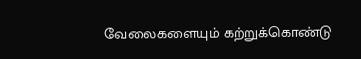வேலைகளையும் கற்றுக்கொண்டு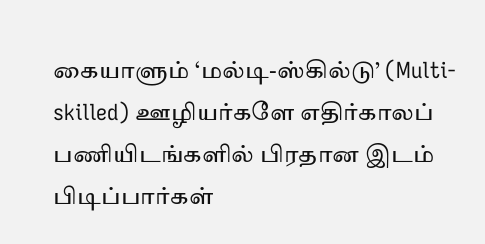கையாளும் ‘மல்டி-ஸ்கில்டு’ (Multi-skilled) ஊழியர்களே எதிர்காலப் பணியிடங்களில் பிரதான இடம் பிடிப்பார்கள்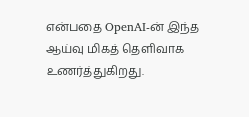என்பதை OpenAI-ன் இந்த ஆய்வு மிகத் தெளிவாக உணர்த்துகிறது.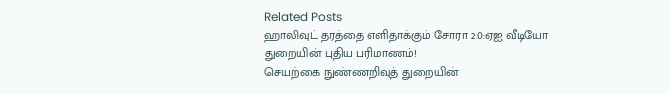Related Posts
ஹாலிவுட் தரத்தை எளிதாக்கும் சோரா 2.0:ஏஐ வீடியோ துறையின் புதிய பரிமாணம்!
செயற்கை நுண்ணறிவுத் துறையின்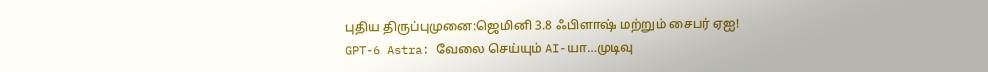புதிய திருப்புமுனை:ஜெமினி 3.8 ஃபிளாஷ் மற்றும் சைபர் ஏஐ!
GPT-6 Astra: வேலை செய்யும் AI-யா…முடிவு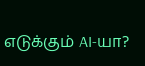எடுக்கும் AI-யா?